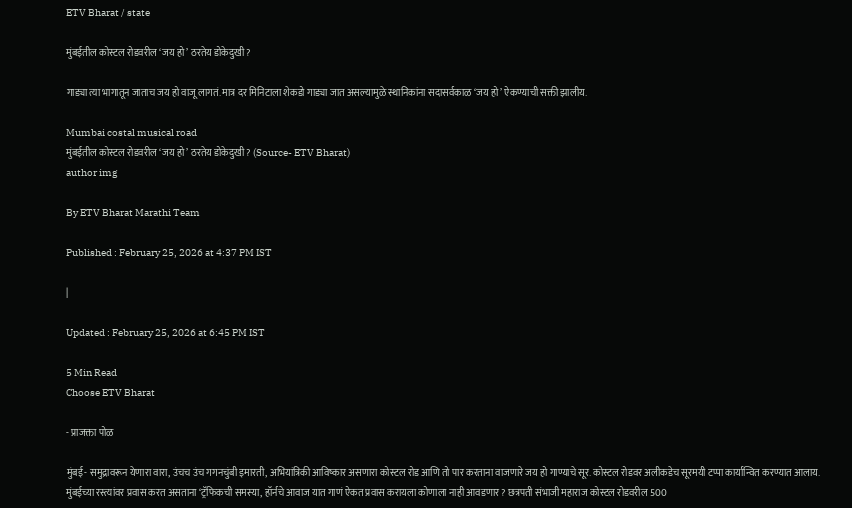ETV Bharat / state

मुंबईतील कोस्टल रोडवरील ‘जय हो’ ठरतेय डोकेदुखी?

गाड्या त्या भागातून जाताच जय हो वाजू लागतं. मात्र दर मिनिटाला शेकडो गाड्या जात असल्यामुळे स्थानिकांना सदासर्वकाळ ‘जय हो’ ऐकण्याची सक्ती झालीय.

Mumbai costal musical road
मुंबईतील कोस्टल रोडवरील ‘जय हो’ ठरतेय डोकेदुखी? (Source- ETV Bharat)
author img

By ETV Bharat Marathi Team

Published : February 25, 2026 at 4:37 PM IST

|

Updated : February 25, 2026 at 6:45 PM IST

5 Min Read
Choose ETV Bharat

- प्राजक्ता पोळ

मुंबई- समुद्रावरून येणारा वारा, उंचच उंच गगनचुंबी इमारती, अभियांत्रिकी आविष्कार असणारा कोस्टल रोड आणि तो पार करताना वाजणारे जय हो गाण्याचे सूर. कोस्टल रोडवर अलीकडेच सूरमयी टप्पा कार्यान्वित करण्यात आलाय. मुंबईच्या रस्त्यांवर प्रवास करत असताना ‘ट्रॅफिकची समस्या, हॉर्नचे आवाज यात गाणं ऐकत प्रवास करायला कोणाला नाही आवडणार? छत्रपती संभाजी महाराज कोस्टल रोडवरील 500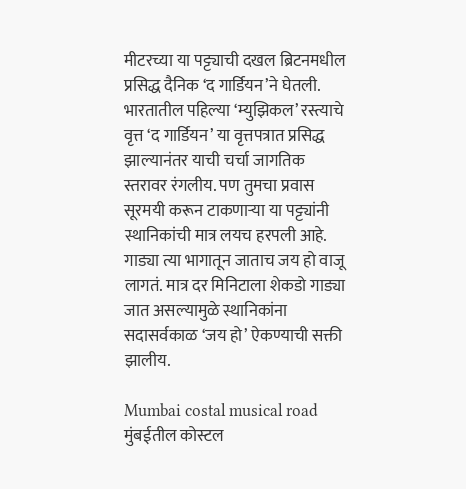मीटरच्या या पट्ट्याची दखल ब्रिटनमधील प्रसिद्ध दैनिक ‘द गार्डियन’ने घेतली. भारतातील पहिल्या ‘म्युझिकल’ रस्त्याचे वृत्त ‘द गार्डियन’ या वृत्तपत्रात प्रसिद्ध झाल्यानंतर याची चर्चा जागतिक स्तरावर रंगलीय. पण तुमचा प्रवास सूरमयी करून टाकणाऱ्या या पट्ट्यांनी स्थानिकांची मात्र लयच हरपली आहे. गाड्या त्या भागातून जाताच जय हो वाजू लागतं. मात्र दर मिनिटाला शेकडो गाड्या जात असल्यामुळे स्थानिकांना सदासर्वकाळ ‘जय हो’ ऐकण्याची सक्ती झालीय.

Mumbai costal musical road
मुंबईतील कोस्टल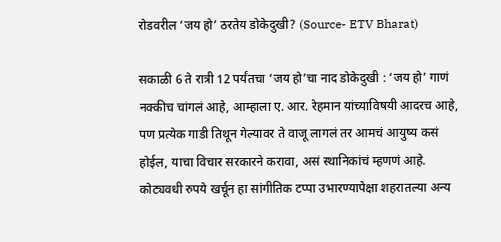रोडवरील ‘जय हो’ ठरतेय डोकेदुखी? (Source- ETV Bharat)

सकाळी 6 ते रात्री 12 पर्यंतचा ‘जय हो’चा नाद डोकेदुखी : ‘जय हो’ गाणं नक्कीच चांगलं आहे, आम्हाला ए. आर. रेहमान यांच्याविषयी आदरच आहे, पण प्रत्येक गाडी तिथून गेल्यावर ते वाजू लागलं तर आमचं आयुष्य कसं होईल, याचा विचार सरकारने करावा, असं स्थानिकांचं म्हणणं आहे. कोट्यवधी रुपये खर्चून हा सांगीतिक टप्पा उभारण्यापेक्षा शहरातल्या अन्य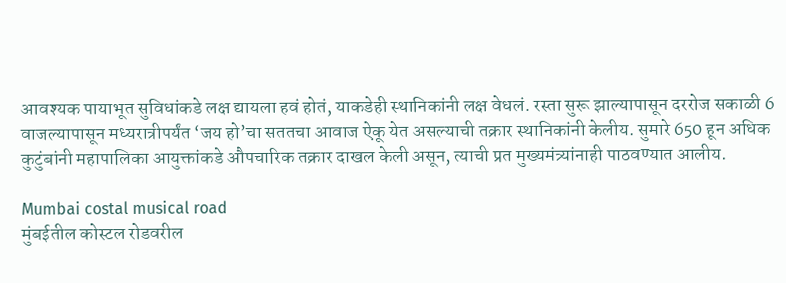आवश्यक पायाभूत सुविधांकडे लक्ष द्यायला हवं होतं, याकडेही स्थानिकांनी लक्ष वेधलं. रस्ता सुरू झाल्यापासून दररोज सकाळी 6 वाजल्यापासून मध्यरात्रीपर्यंत ‘जय हो’चा सततचा आवाज ऐकू येत असल्याची तक्रार स्थानिकांनी केलीय. सुमारे 650 हून अधिक कुटुंबांनी महापालिका आयुक्तांकडे औपचारिक तक्रार दाखल केली असून, त्याची प्रत मुख्यमंत्र्यांनाही पाठवण्यात आलीय.

Mumbai costal musical road
मुंबईतील कोस्टल रोडवरील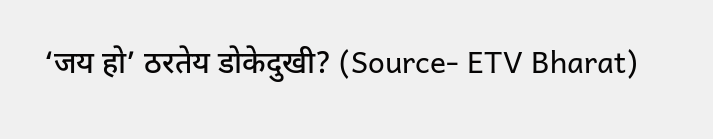‘जय हो’ ठरतेय डोकेदुखी? (Source- ETV Bharat)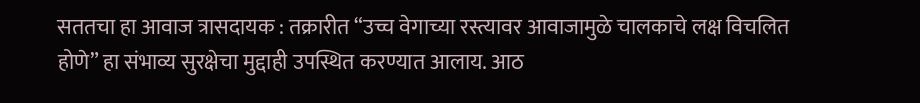सततचा हा आवाज त्रासदायक : तक्रारीत “उच्च वेगाच्या रस्त्यावर आवाजामुळे चालकाचे लक्ष विचलित होणे” हा संभाव्य सुरक्षेचा मुद्दाही उपस्थित करण्यात आलाय. आठ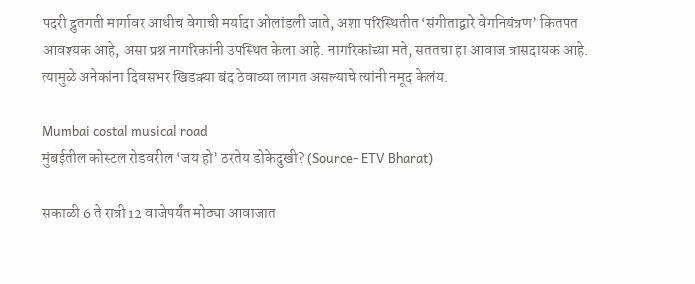पदरी द्रुतगती मार्गावर आधीच वेगाची मर्यादा ओलांडली जाते, अशा परिस्थितीत ‘संगीताद्वारे वेगनियंत्रण’ कितपत आवश्यक आहे, असा प्रश्न नागरिकांनी उपस्थित केला आहे. नागरिकांच्या मते, सततचा हा आवाज त्रासदायक आहे. त्यामुळे अनेकांना दिवसभर खिडक्या बंद ठेवाव्या लागत असल्याचे त्यांनी नमूद केलंय.

Mumbai costal musical road
मुंबईतील कोस्टल रोडवरील ‘जय हो’ ठरतेय डोकेदुखी? (Source- ETV Bharat)

सकाळी 6 ते रात्री 12 वाजेपर्यंत मोठ्या आवाजात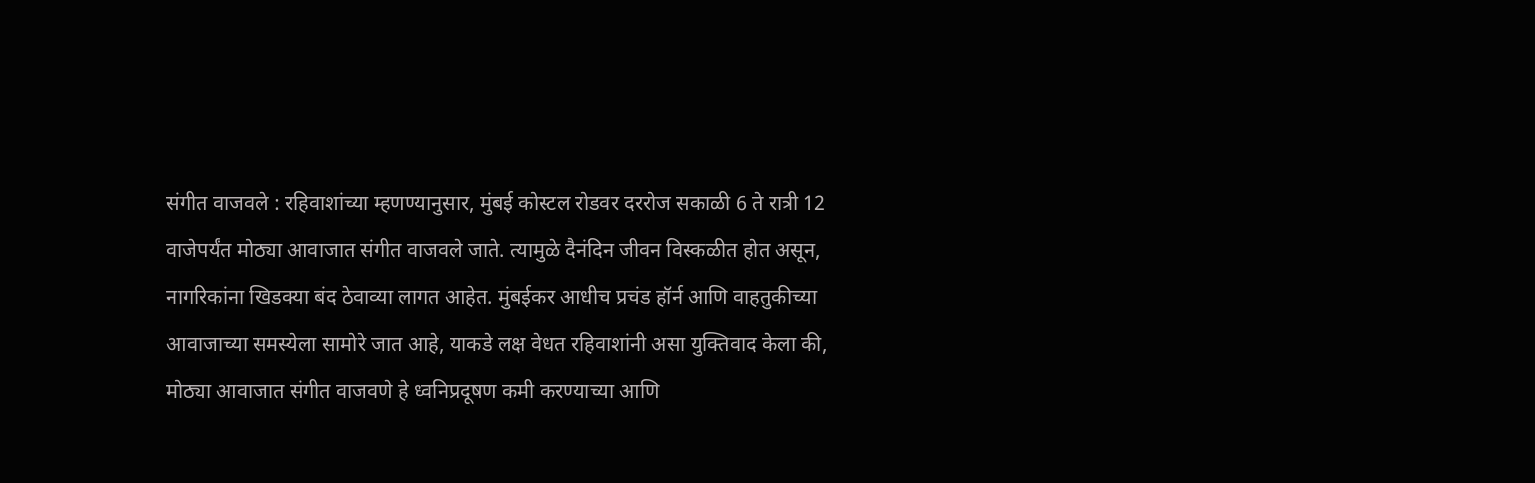संगीत वाजवले : रहिवाशांच्या म्हणण्यानुसार, मुंबई कोस्टल रोडवर दररोज सकाळी 6 ते रात्री 12 वाजेपर्यंत मोठ्या आवाजात संगीत वाजवले जाते. त्यामुळे दैनंदिन जीवन विस्कळीत होत असून, नागरिकांना खिडक्या बंद ठेवाव्या लागत आहेत. मुंबईकर आधीच प्रचंड हॉर्न आणि वाहतुकीच्या आवाजाच्या समस्येला सामोरे जात आहे, याकडे लक्ष वेधत रहिवाशांनी असा युक्तिवाद केला की, मोठ्या आवाजात संगीत वाजवणे हे ध्वनिप्रदूषण कमी करण्याच्या आणि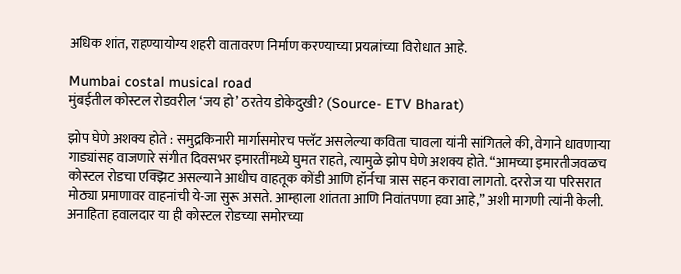अधिक शांत, राहण्यायोग्य शहरी वातावरण निर्माण करण्याच्या प्रयत्नांच्या विरोधात आहे.

Mumbai costal musical road
मुंबईतील कोस्टल रोडवरील ‘जय हो’ ठरतेय डोकेदुखी? (Source- ETV Bharat)

झोप घेणे अशक्य होते : समुद्रकिनारी मार्गासमोरच फ्लॅट असलेल्या कविता चावला यांनी सांगितले की, वेगाने धावणाऱ्या गाड्यांसह वाजणारे संगीत दिवसभर इमारतींमध्ये घुमत राहते, त्यामुळे झोप घेणे अशक्य होते. “आमच्या इमारतीजवळच कोस्टल रोडचा एक्झिट असल्याने आधीच वाहतूक कोंडी आणि हॉर्नचा त्रास सहन करावा लागतो. दररोज या परिसरात मोठ्या प्रमाणावर वाहनांची ये-जा सुरू असते. आम्हाला शांतता आणि निवांतपणा हवा आहे,” अशी मागणी त्यांनी केली. अनाहिता हवालदार या ही कोस्टल रोडच्या समोरच्या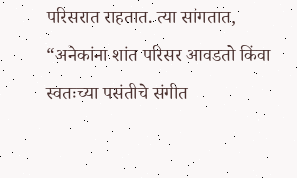परिसरात राहतात. त्या सांगतात, “अनेकांना शांत परिसर आवडतो किंवा स्वतःच्या पसंतीचे संगीत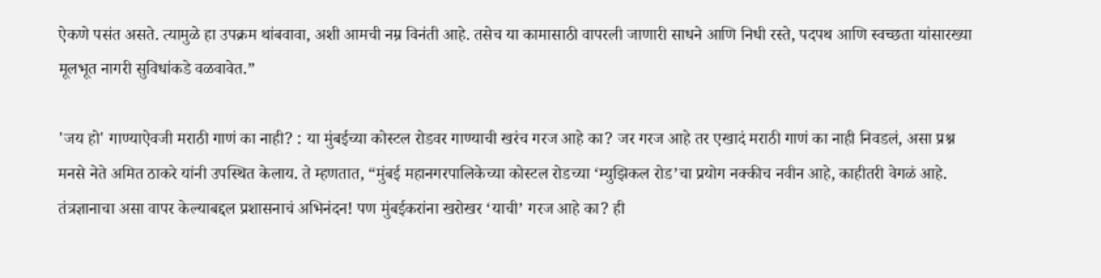ऐकणे पसंत असते. त्यामुळे हा उपक्रम थांबवावा, अशी आमची नम्र विनंती आहे. तसेच या कामासाठी वापरली जाणारी साधने आणि निधी रस्ते, पदपथ आणि स्वच्छता यांसारख्या मूलभूत नागरी सुविधांकडे वळवावेत.”

'जय हो' गाण्याऐवजी मराठी गाणं का नाही? : या मुंबईच्या कोस्टल रोडवर गाण्याची खरंच गरज आहे का? जर गरज आहे तर एखादं मराठी गाणं का नाही निवडलं, असा प्रश्न मनसे नेते अमित ठाकरे यांनी उपस्थित केलाय. ते म्हणतात, “मुंबई महानगरपालिकेच्या कोस्टल रोडच्या ‘म्युझिकल रोड’चा प्रयोग नक्कीच नवीन आहे, काहीतरी वेगळं आहे. तंत्रज्ञानाचा असा वापर केल्याबद्दल प्रशासनाचं अभिनंदन! पण मुंबईकरांना खरोखर ‘याची’ गरज आहे का? ही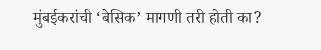मुंबईकरांची ‘बेसिक’ मागणी तरी होती का?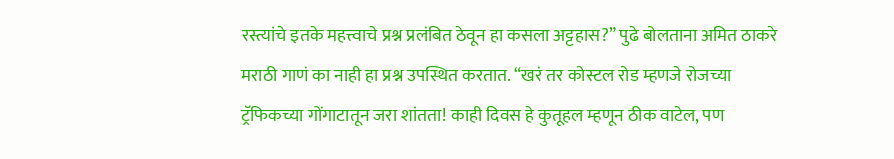रस्त्यांचे इतके महत्त्वाचे प्रश्न प्रलंबित ठेवून हा कसला अट्टहास?” पुढे बोलताना अमित ठाकरे मराठी गाणं का नाही हा प्रश्न उपस्थित करतात. “खरं तर कोस्टल रोड म्हणजे रोजच्या ट्रॅफिकच्या गोंगाटातून जरा शांतता! काही दिवस हे कुतूहल म्हणून ठीक वाटेल, पण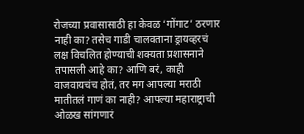रोजच्या प्रवासासाठी हा केवळ ‘गोंगाट’ ठरणार नाही का? तसेच गाडी चालवताना ड्रायव्हरचं लक्ष विचलित होण्याची शक्यता प्रशासनाने तपासली आहे का? आणि बरं, काही वाजवायचंच होतं, तर मग आपल्या मराठी मातीतलं गाणं का नाही? आपल्या महाराष्ट्राची ओळख सांगणारं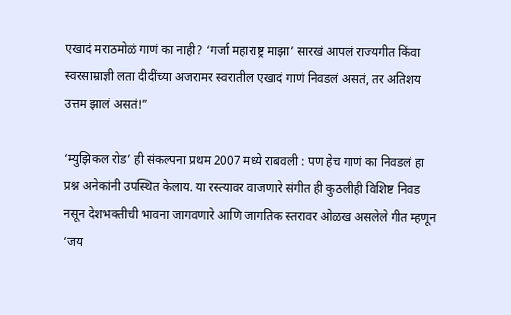एखादं मराठमोळं गाणं का नाही? ‘गर्जा महाराष्ट्र माझा’ सारखं आपलं राज्यगीत किंवा स्वरसाम्राज्ञी लता दीदींच्या अजरामर स्वरातील एखादं गाणं निवडलं असतं, तर अतिशय उत्तम झालं असतं!”

‘म्युझिकल रोड’ ही संकल्पना प्रथम 2007 मध्ये राबवली : पण हेच गाणं का निवडलं हा प्रश्न अनेकांनी उपस्थित केलाय. या रस्त्यावर वाजणारे संगीत ही कुठलीही विशिष्ट निवड नसून देशभक्तीची भावना जागवणारे आणि जागतिक स्तरावर ओळख असलेले गीत म्हणून ‘जय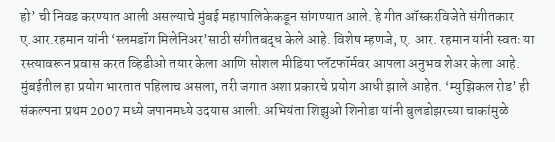हो’ ची निवड करण्यात आली असल्याचे मुंबई महापालिकेकडून सांगण्यात आले. हे गीत ऑस्करविजेते संगीतकार ए.आर.रहमान यांनी ‘स्लमडॉग मिलेनिअर’साठी संगीतबद्ध केले आहे. विशेष म्हणजे, ए. आर. रहमान यांनी स्वतः या रस्त्यावरून प्रवास करत व्हिडीओ तयार केला आणि सोशल मीडिया प्लॅटफॉर्मवर आपला अनुभव शेअर केला आहे. मुंबईतील हा प्रयोग भारतात पहिलाच असला, तरी जगात अशा प्रकारचे प्रयोग आधी झाले आहेत. ‘म्युझिकल रोड’ ही संकल्पना प्रथम 2007 मध्ये जपानमध्ये उदयास आली. अभियंता शिझुओ शिनोडा यांनी बुलडोझरच्या चाकांमुळे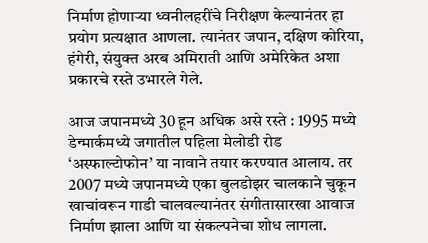निर्माण होणाऱ्या ध्वनीलहरींचे निरीक्षण केल्यानंतर हा प्रयोग प्रत्यक्षात आणला. त्यानंतर जपान, दक्षिण कोरिया, हंगेरी, संयुक्त अरब अमिराती आणि अमेरिकेत अशा प्रकारचे रस्ते उभारले गेले.

आज जपानमध्ये 30 हून अधिक असे रस्ते : 1995 मध्ये डेन्मार्कमध्ये जगातील पहिला मेलोडी रोड ‘अस्फाल्टोफोन’ या नावाने तयार करण्यात आलाय. तर 2007 मध्ये जपानमध्ये एका बुलडोझर चालकाने चुकून खाचांवरून गाडी चालवल्यानंतर संगीतासारखा आवाज निर्माण झाला आणि या संकल्पनेचा शोध लागला.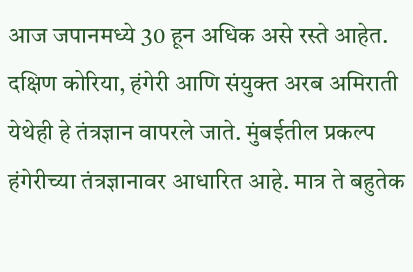आज जपानमध्ये 30 हून अधिक असे रस्ते आहेत. दक्षिण कोरिया, हंगेरी आणि संयुक्त अरब अमिराती येथेही हे तंत्रज्ञान वापरले जाते. मुंबईतील प्रकल्प हंगेरीच्या तंत्रज्ञानावर आधारित आहे. मात्र ते बहुतेक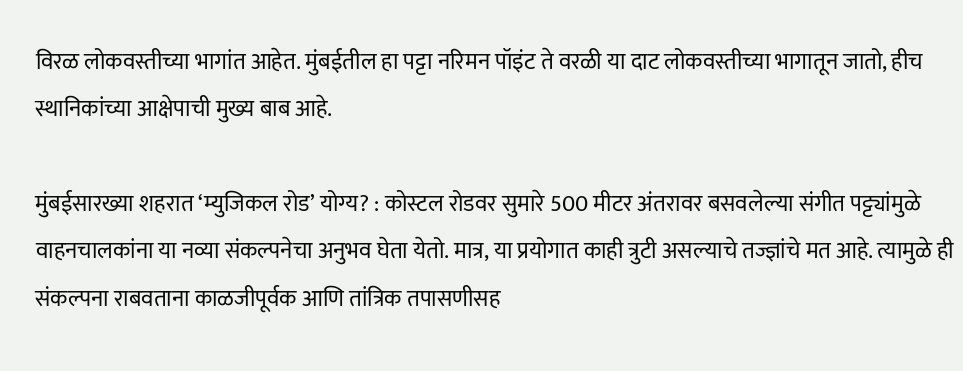विरळ लोकवस्तीच्या भागांत आहेत. मुंबईतील हा पट्टा नरिमन पॉइंट ते वरळी या दाट लोकवस्तीच्या भागातून जातो, हीच स्थानिकांच्या आक्षेपाची मुख्य बाब आहे.

मुंबईसारख्या शहरात ‘म्युजिकल रोड’ योग्य? : कोस्टल रोडवर सुमारे 500 मीटर अंतरावर बसवलेल्या संगीत पट्ट्यांमुळे वाहनचालकांना या नव्या संकल्पनेचा अनुभव घेता येतो. मात्र, या प्रयोगात काही त्रुटी असल्याचे तज्ज्ञांचे मत आहे. त्यामुळे ही संकल्पना राबवताना काळजीपूर्वक आणि तांत्रिक तपासणीसह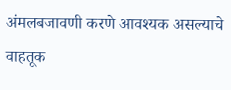अंमलबजावणी करणे आवश्यक असल्याचे वाहतूक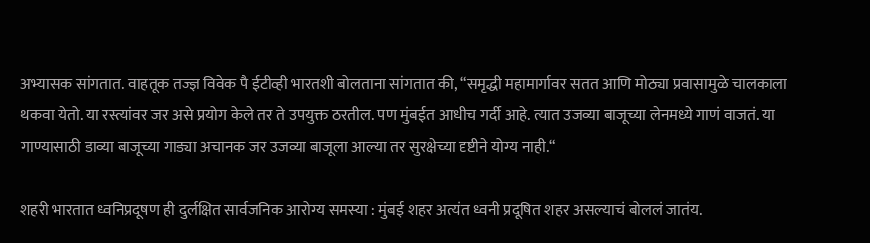अभ्यासक सांगतात. वाहतूक तज्ज्ञ विवेक पै ईटीव्ही भारतशी बोलताना सांगतात की, “समृद्धी महामार्गावर सतत आणि मोठ्या प्रवासामुळे चालकाला थकवा येतो. या रस्त्यांवर जर असे प्रयोग केले तर ते उपयुक्त ठरतील. पण मुंबईत आधीच गर्दी आहे. त्यात उजव्या बाजूच्या लेनमध्ये गाणं वाजतं. या गाण्यासाठी डाव्या बाजूच्या गाड्या अचानक जर उजव्या बाजूला आल्या तर सुरक्षेच्या दृष्टीने योग्य नाही.“

शहरी भारतात ध्वनिप्रदूषण ही दुर्लक्षित सार्वजनिक आरोग्य समस्या : मुंबई शहर अत्यंत ध्वनी प्रदूषित शहर असल्याचं बोललं जातंय.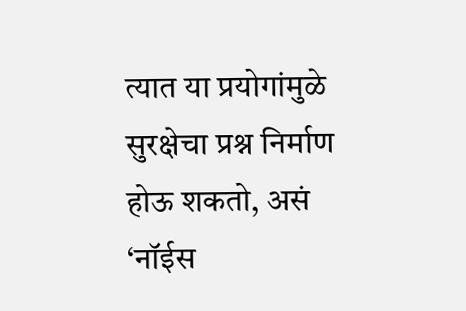त्यात या प्रयोगांमुळे सुरक्षेचा प्रश्न निर्माण होऊ शकतो, असं ‘नॉईस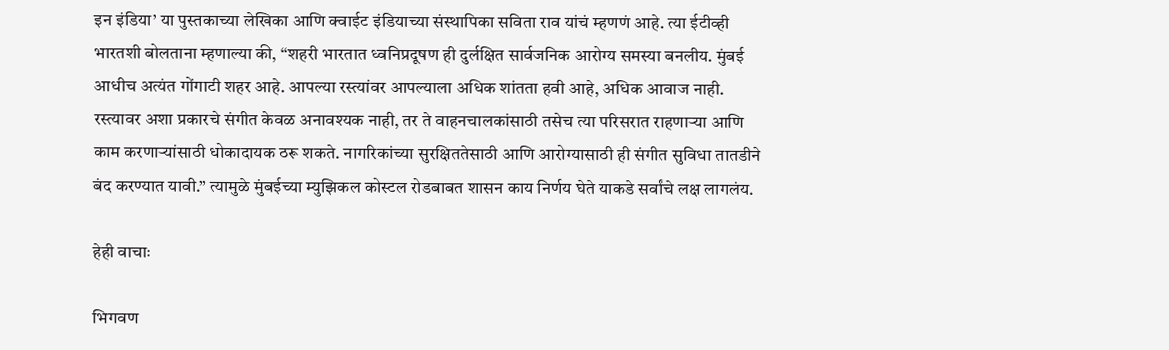इन इंडिया’ या पुस्तकाच्या लेखिका आणि क्वाईट इंडियाच्या संस्थापिका सविता राव यांचं म्हणणं आहे. त्या ईटीव्ही भारतशी बोलताना म्हणाल्या की, “शहरी भारतात ध्वनिप्रदूषण ही दुर्लक्षित सार्वजनिक आरोग्य समस्या बनलीय. मुंबई आधीच अत्यंत गोंगाटी शहर आहे. आपल्या रस्त्यांवर आपल्याला अधिक शांतता हवी आहे, अधिक आवाज नाही. रस्त्यावर अशा प्रकारचे संगीत केवळ अनावश्यक नाही, तर ते वाहनचालकांसाठी तसेच त्या परिसरात राहणाऱ्या आणि काम करणाऱ्यांसाठी धोकादायक ठरू शकते. नागरिकांच्या सुरक्षिततेसाठी आणि आरोग्यासाठी ही संगीत सुविधा तातडीने बंद करण्यात यावी.” त्यामुळे मुंबईच्या म्युझिकल कोस्टल रोडबाबत शासन काय निर्णय घेते याकडे सर्वांचे लक्ष लागलंय.

हेही वाचाः

भिगवण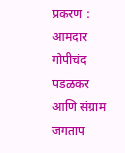प्रकरण : आमदार गोपीचंद पडळकर आणि संग्राम जगताप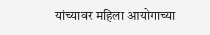यांच्यावर महिला आयोगाच्या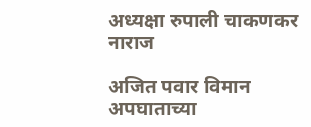अध्यक्षा रुपाली चाकणकर नाराज

अजित पवार विमान अपघाताच्या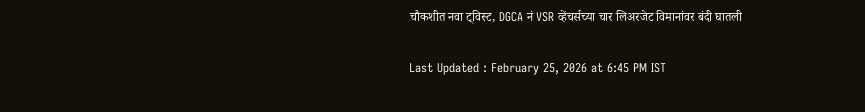चौकशीत नवा ट्विस्ट, DGCA नं VSR व्हेंचर्सच्या चार लिअरजेट विमानांवर बंदी घातली

Last Updated : February 25, 2026 at 6:45 PM IST